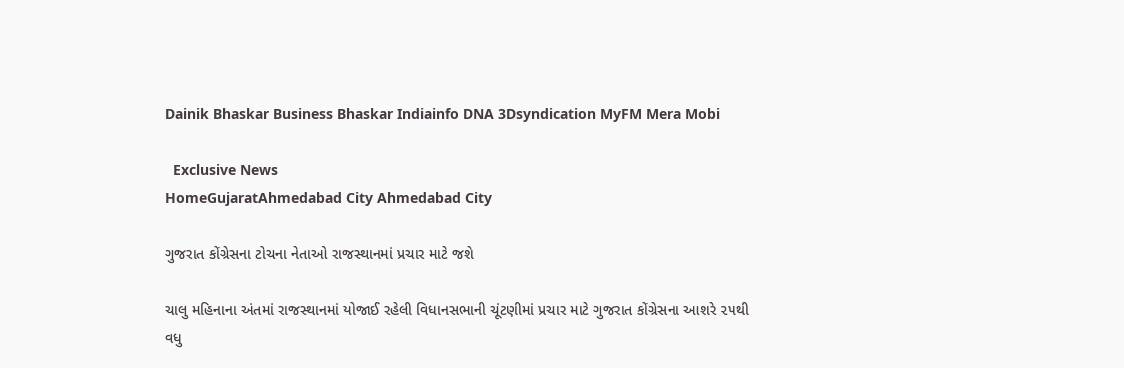Dainik Bhaskar Business Bhaskar Indiainfo DNA 3Dsyndication MyFM Mera Mobi

  Exclusive News
HomeGujaratAhmedabad City Ahmedabad City

ગુજરાત કોંગ્રેસના ટોચના નેતાઓ રાજસ્થાનમાં પ્રચાર માટે જશે

ચાલુ મહિનાના અંતમાં રાજસ્થાનમાં યોજાઈ રહેલી વિધાનસભાની ચૂંટણીમાં પ્રચાર માટે ગુજરાત કોંગ્રેસના આશરે ૨૫થી વધુ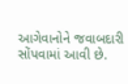આગેવાનોને જવાબદારી સોંપવામાં આવી છે.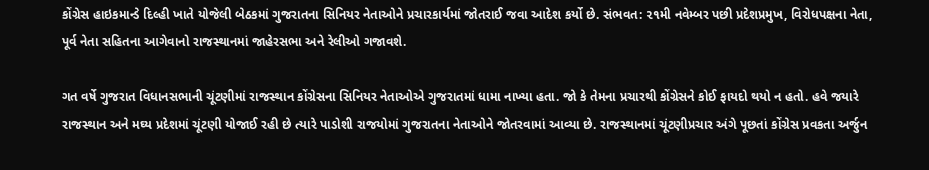કોંગ્રેસ હાઇકમાન્ડે દિલ્હી ખાતે યોજેલી બેઠકમાં ગુજરાતના સિનિયર નેતાઓને પ્રચારકાર્યમાં જોતરાઈ જવા આદેશ કર્યો છે. સંભવત: ૨૧મી નવેમ્બર પછી પ્રદેશપ્રમુખ, વિરોધપક્ષના નેતા, પૂર્વ નેતા સહિતના આગેવાનો રાજસ્થાનમાં જાહેરસભા અને રેલીઓ ગજાવશે.

ગત વર્ષે ગુજરાત વિધાનસભાની ચૂંટણીમાં રાજસ્થાન કોંગ્રેસના સિનિયર નેતાઓએ ગુજરાતમાં ધામા નાખ્યા હતા. જો કે તેમના પ્રચારથી કોંગ્રેસને કોઈ ફાયદો થયો ન હતો. હવે જયારે રાજસ્થાન અને મઘ્ય પ્રદેશમાં ચૂંટણી યોજાઈ રહી છે ત્યારે પાડોશી રાજયોમાં ગુજરાતના નેતાઓને જોતરવામાં આવ્યા છે. રાજસ્થાનમાં ચૂંટણીપ્રચાર અંગે પૂછતાં કોંગ્રેસ પ્રવકતા અર્જુન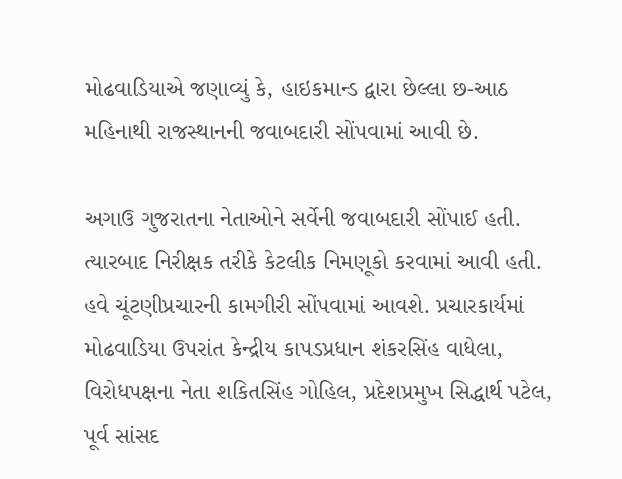મોઢવાડિયાએ જણાવ્યું કે, હાઇકમાન્ડ દ્વારા છેલ્લા છ-આઠ મહિનાથી રાજસ્થાનની જવાબદારી સોંપવામાં આવી છે.

અગાઉ ગુજરાતના નેતાઓને સર્વેની જવાબદારી સોંપાઈ હતી. ત્યારબાદ નિરીક્ષક તરીકે કેટલીક નિમણૂકો કરવામાં આવી હતી. હવે ચૂંટણીપ્રચારની કામગીરી સોંપવામાં આવશે. પ્રચારકાર્યમાં મોઢવાડિયા ઉપરાંત કેન્દ્રીય કાપડપ્રધાન શંકરસિંહ વાધેલા, વિરોધપક્ષના નેતા શકિતસિંહ ગોહિલ, પ્રદેશપ્રમુખ સિદ્ધાર્થ પટેલ, પૂર્વ સાંસદ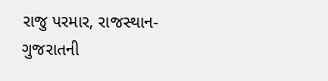રાજુ પરમાર, રાજસ્થાન-ગુજરાતની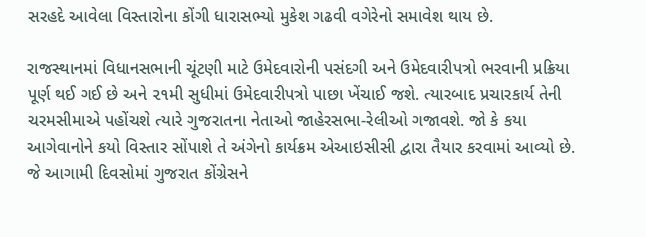સરહદે આવેલા વિસ્તારોના કોંગી ધારાસભ્યો મુકેશ ગઢવી વગેરેનો સમાવેશ થાય છે.

રાજસ્થાનમાં વિધાનસભાની ચૂંટણી માટે ઉમેદવારોની પસંદગી અને ઉમેદવારીપત્રો ભરવાની પ્રક્રિયા પૂર્ણ થઈ ગઈ છે અને ૨૧મી સુધીમાં ઉમેદવારીપત્રો પાછા ખેંચાઈ જશે. ત્યારબાદ પ્રચારકાર્ય તેની ચરમસીમાએ પહોંચશે ત્યારે ગુજરાતના નેતાઓ જાહેરસભા-રેલીઓ ગજાવશે. જો કે કયા આગેવાનોને કયો વિસ્તાર સોંપાશે તે અંગેનો કાર્યક્રમ એઆઇસીસી દ્વારા તૈયાર કરવામાં આવ્યો છે. જે આગામી દિવસોમાં ગુજરાત કોંગ્રેસને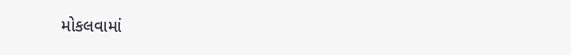મોકલવામાં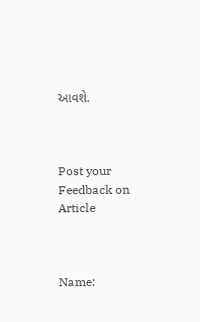આવશે.



Post your Feedback on Article



Name: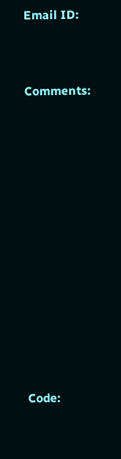Email ID:



Comments:















Code: